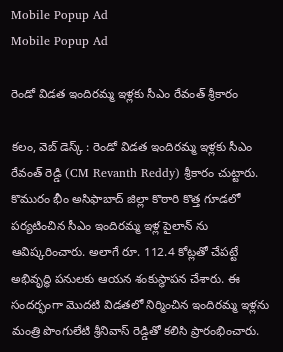Mobile Popup Ad
Mobile Popup Ad

రెండో విడత ఇందిరమ్మ ఇళ్లకు సీఎం రేవంత్ శ్రీకారం

కలం, వెబ్ డెస్క్ : రెండో విడత ఇందిరమ్మ ఇళ్లకు సీఎం రేవంత్ రెడ్డి (CM Revanth Reddy) శ్రీకారం చుట్టారు. కొమురం భీం అసిఫాబాద్ జిల్లా కొఠారి కొత్త గూడలో పర్యటించిన సీఎం ఇందిరమ్మ ఇళ్ల పైలాన్ ను ఆవిష్కరించారు. అలాగే రూ. 112.4 కోట్లతో చేపట్టే అభివృద్ధి పనులకు ఆయన శంకుస్థాపన చేశారు. ఈ సందర్భంగా మొదటి విడతలో నిర్మించిన ఇందిరమ్మ ఇళ్లను మంత్రి పొంగులేటి శ్రీనివాస్ రెడ్డితో కలిసి ప్రారంభించారు.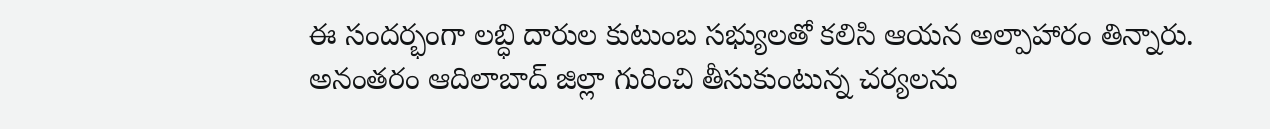ఈ సందర్భంగా లబ్ధి దారుల కుటుంబ సభ్యులతో కలిసి ఆయన అల్పాహారం తిన్నారు. అనంతరం ఆదిలాబాద్ జిల్లా గురించి తీసుకుంటున్న చర్యలను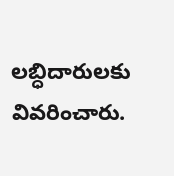లబ్ధిదారులకు వివరించారు.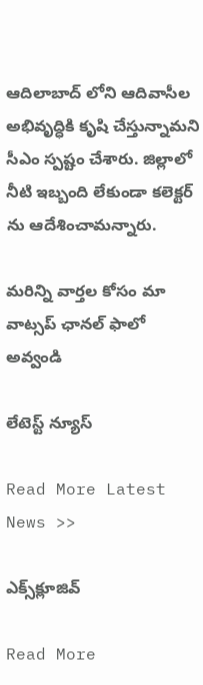ఆదిలాబాద్ లోని ఆదివాసీల అభివృద్ధికి కృషి చేస్తున్నామని సీఎం స్పష్టం చేశారు. జిల్లాలో నీటి ఇబ్బంది లేకుండా కలెక్టర్ ను ఆదేశించామన్నారు.

మ‌రిన్ని వార్త‌ల కోసం మా వాట్స‌ప్ ఛాన‌ల్ ఫాలో అవ్వండి

లేటెస్ట్ న్యూస్‌

Read More Latest News >>

ఎక్స్‌క్లూజివ్‌

Read More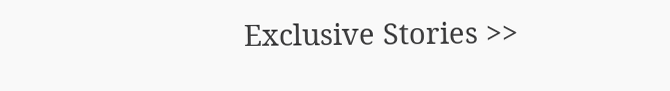Exclusive Stories >>